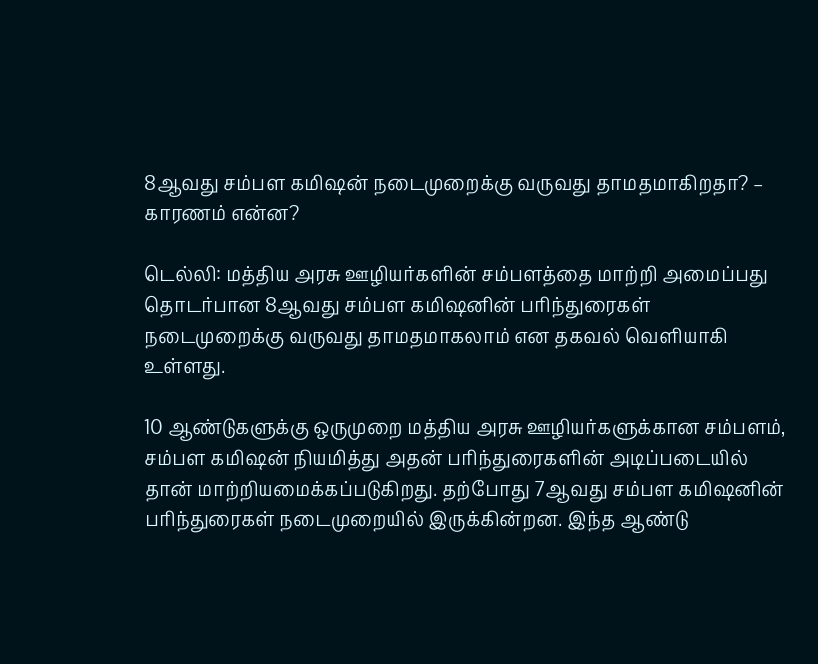8ஆவது சம்பள கமிஷன் நடைமுறைக்கு வருவது தாமதமாகிறதா? – காரணம் என்ன?

டெல்லி: மத்திய அரசு ஊழியர்களின் சம்பளத்தை மாற்றி அமைப்பது தொடர்பான 8ஆவது சம்பள கமிஷனின் பரிந்துரைகள் நடைமுறைக்கு வருவது தாமதமாகலாம் என தகவல் வெளியாகி உள்ளது.

10 ஆண்டுகளுக்கு ஒருமுறை மத்திய அரசு ஊழியர்களுக்கான சம்பளம், சம்பள கமிஷன் நியமித்து அதன் பரிந்துரைகளின் அடிப்படையில் தான் மாற்றியமைக்கப்படுகிறது. தற்போது 7ஆவது சம்பள கமிஷனின் பரிந்துரைகள் நடைமுறையில் இருக்கின்றன. இந்த ஆண்டு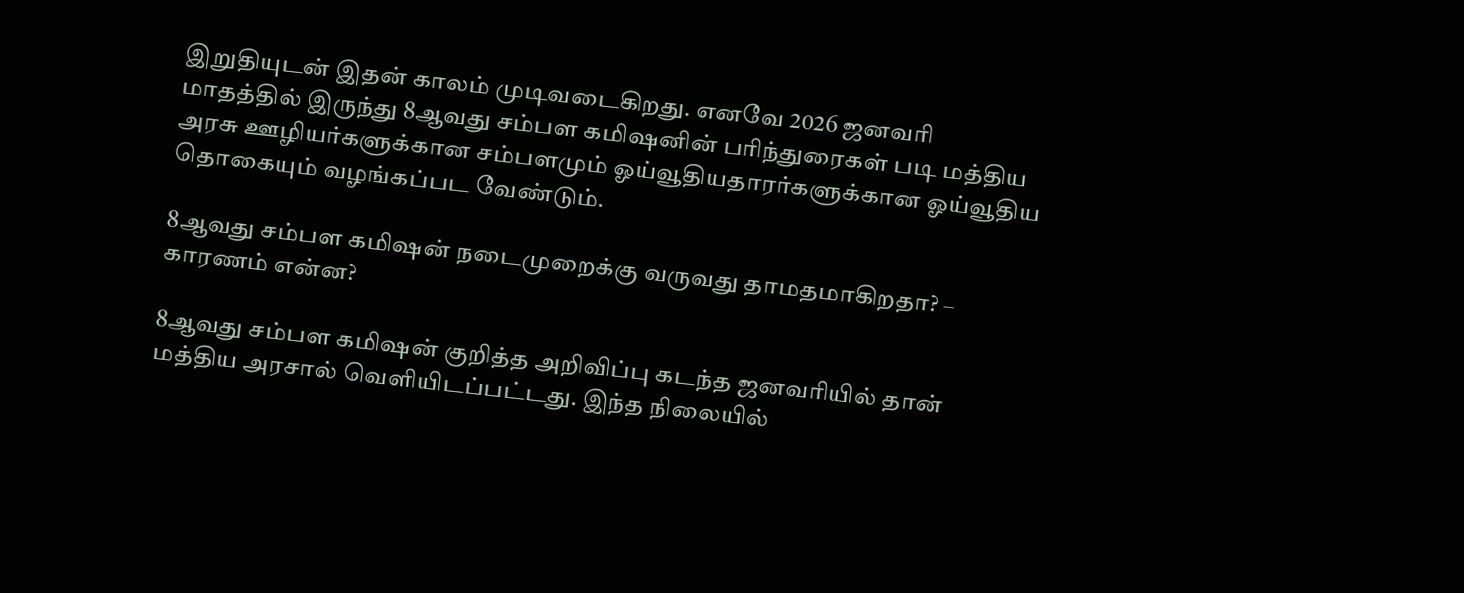இறுதியுடன் இதன் காலம் முடிவடைகிறது. எனவே 2026 ஜனவரி மாதத்தில் இருந்து 8ஆவது சம்பள கமிஷனின் பரிந்துரைகள் படி மத்திய அரசு ஊழியர்களுக்கான சம்பளமும் ஓய்வூதியதாரர்களுக்கான ஓய்வூதிய தொகையும் வழங்கப்பட வேண்டும்.

8ஆவது சம்பள கமிஷன் நடைமுறைக்கு வருவது தாமதமாகிறதா? – காரணம் என்ன?

8ஆவது சம்பள கமிஷன் குறித்த அறிவிப்பு கடந்த ஜனவரியில் தான் மத்திய அரசால் வெளியிடப்பட்டது. இந்த நிலையில்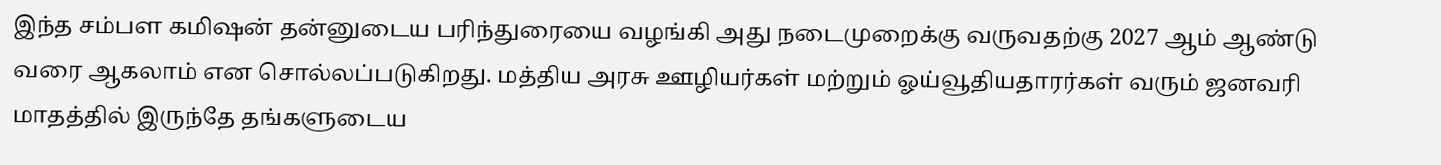இந்த சம்பள கமிஷன் தன்னுடைய பரிந்துரையை வழங்கி அது நடைமுறைக்கு வருவதற்கு 2027 ஆம் ஆண்டு வரை ஆகலாம் என சொல்லப்படுகிறது. மத்திய அரசு ஊழியர்கள் மற்றும் ஓய்வூதியதாரர்கள் வரும் ஜனவரி மாதத்தில் இருந்தே தங்களுடைய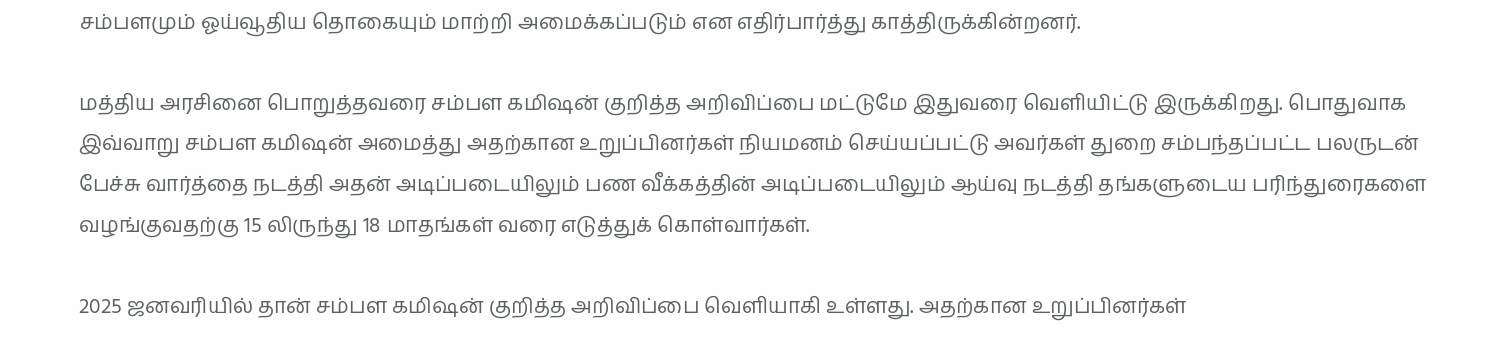சம்பளமும் ஓய்வூதிய தொகையும் மாற்றி அமைக்கப்படும் என எதிர்பார்த்து காத்திருக்கின்றனர்.

மத்திய அரசினை பொறுத்தவரை சம்பள கமிஷன் குறித்த அறிவிப்பை மட்டுமே இதுவரை வெளியிட்டு இருக்கிறது. பொதுவாக இவ்வாறு சம்பள கமிஷன் அமைத்து அதற்கான உறுப்பினர்கள் நியமனம் செய்யப்பட்டு அவர்கள் துறை சம்பந்தப்பட்ட பலருடன் பேச்சு வார்த்தை நடத்தி அதன் அடிப்படையிலும் பண வீக்கத்தின் அடிப்படையிலும் ஆய்வு நடத்தி தங்களுடைய பரிந்துரைகளை வழங்குவதற்கு 15 லிருந்து 18 மாதங்கள் வரை எடுத்துக் கொள்வார்கள்.

2025 ஜனவரியில் தான் சம்பள கமிஷன் குறித்த அறிவிப்பை வெளியாகி உள்ளது. அதற்கான உறுப்பினர்கள்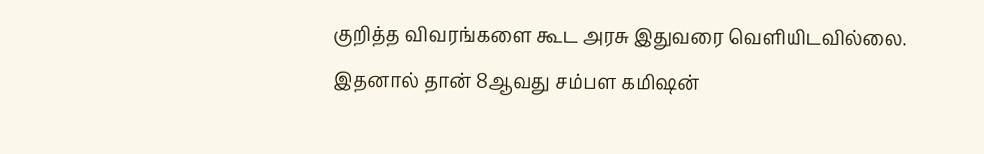குறித்த விவரங்களை கூட அரசு இதுவரை வெளியிடவில்லை. இதனால் தான் 8ஆவது சம்பள கமிஷன்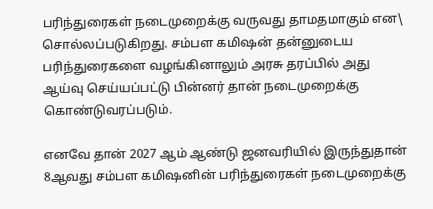பரிந்துரைகள் நடைமுறைக்கு வருவது தாமதமாகும் என\ சொல்லப்படுகிறது. சம்பள கமிஷன் தன்னுடைய பரிந்துரைகளை வழங்கினாலும் அரசு தரப்பில் அது ஆய்வு செய்யப்பட்டு பின்னர் தான் நடைமுறைக்கு கொண்டுவரப்படும்.

எனவே தான் 2027 ஆம் ஆண்டு ஜனவரியில் இருந்துதான் 8ஆவது சம்பள கமிஷனின் பரிந்துரைகள் நடைமுறைக்கு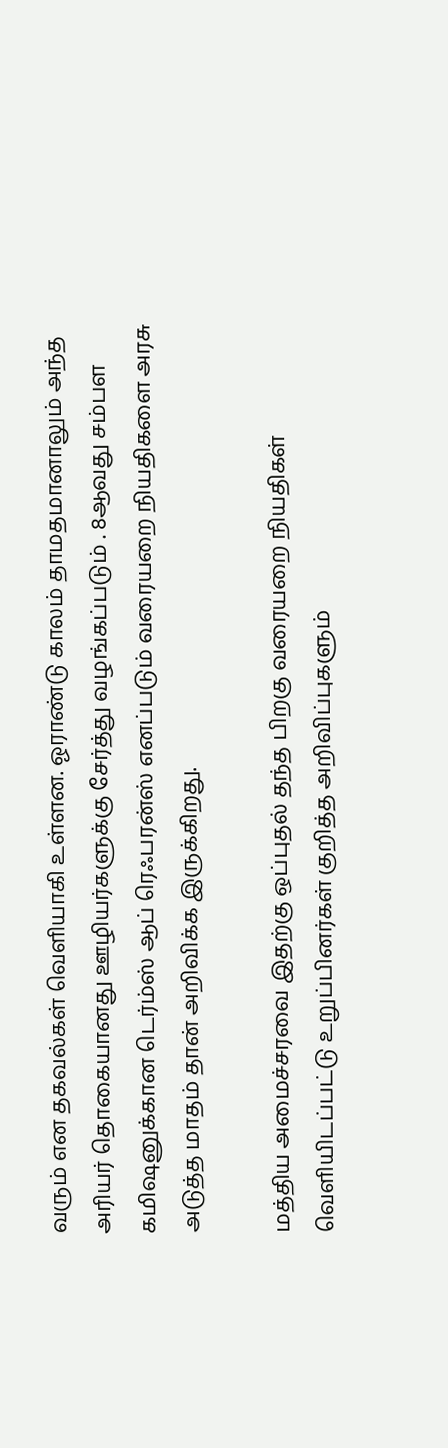வரும் என தகவல்கள் வெளியாகி உள்ளன. ஓராண்டு காலம் தாமதமானாலும் அந்த அரியர் தொகையானது ஊழியர்களுக்கு சேர்த்து வழங்கப்படும் . 8ஆவது சம்பள கமிஷனுக்கான டெர்ம்ஸ் ஆப் ரெஃபரன்ஸ் எனப்படும் வரையறை நியதிகளை அரசு அடுத்த மாதம் தான் அறிவிக்க இருக்கிறது.

மத்திய அமைச்சரவை இதற்கு ஒப்புதல் தந்த பிறகு வரையறை நியதிகள் வெளியிடப்பட்டு உறுப்பினர்கள் குறித்த அறிவிப்புகளும்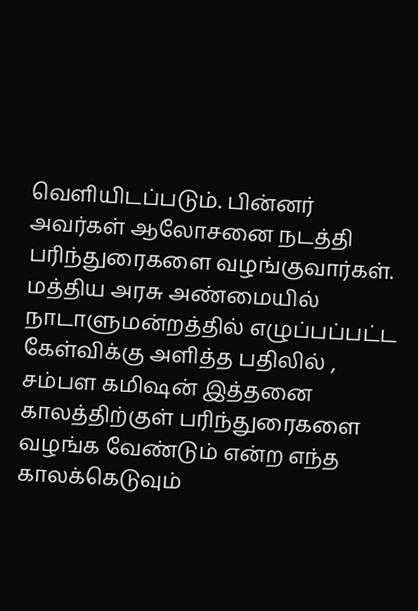வெளியிடப்படும். பின்னர் அவர்கள் ஆலோசனை நடத்தி பரிந்துரைகளை வழங்குவார்கள். மத்திய அரசு அண்மையில் நாடாளுமன்றத்தில் எழுப்பப்பட்ட கேள்விக்கு அளித்த பதிலில் , சம்பள கமிஷன் இத்தனை காலத்திற்குள் பரிந்துரைகளை வழங்க வேண்டும் என்ற எந்த காலக்கெடுவும்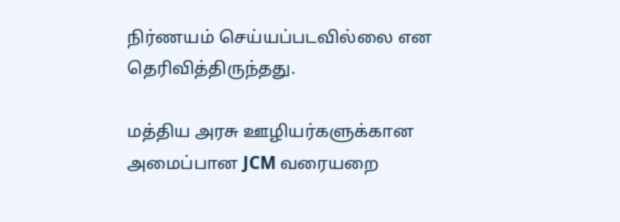நிர்ணயம் செய்யப்படவில்லை என தெரிவித்திருந்தது.

மத்திய அரசு ஊழியர்களுக்கான அமைப்பான JCM வரையறை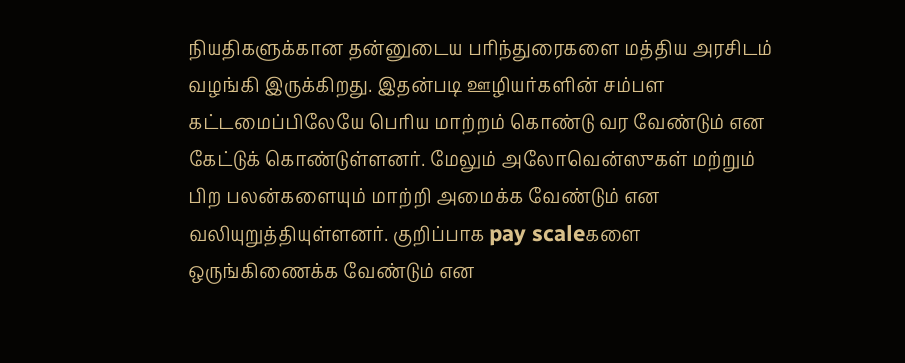நியதிகளுக்கான தன்னுடைய பரிந்துரைகளை மத்திய அரசிடம் வழங்கி இருக்கிறது. இதன்படி ஊழியர்களின் சம்பள கட்டமைப்பிலேயே பெரிய மாற்றம் கொண்டு வர வேண்டும் என கேட்டுக் கொண்டுள்ளனர். மேலும் அலோவென்ஸுகள் மற்றும் பிற பலன்களையும் மாற்றி அமைக்க வேண்டும் என வலியுறுத்தியுள்ளனர். குறிப்பாக pay scaleகளை ஒருங்கிணைக்க வேண்டும் என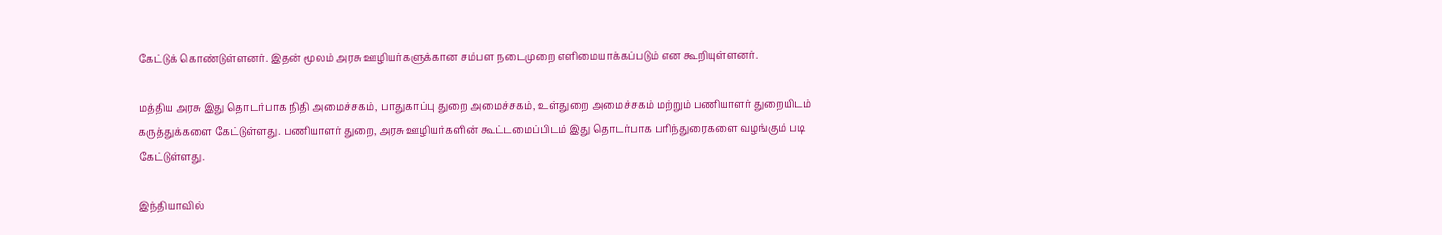கேட்டுக் கொண்டுள்ளனர். இதன் மூலம் அரசு ஊழியர்களுக்கான சம்பள நடைமுறை எளிமையாக்கப்படும் என கூறியுள்ளனர்.

மத்திய அரசு இது தொடர்பாக நிதி அமைச்சகம், பாதுகாப்பு துறை அமைச்சகம், உள்துறை அமைச்சகம் மற்றும் பணியாளர் துறையிடம் கருத்துக்களை கேட்டுள்ளது. பணியாளர் துறை, அரசு ஊழியர்களின் கூட்டமைப்பிடம் இது தொடர்பாக பரிந்துரைகளை வழங்கும் படி கேட்டுள்ளது.

இந்தியாவில்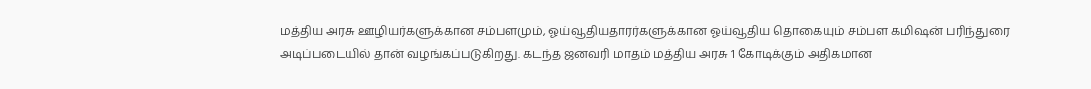மத்திய அரசு ஊழியர்களுக்கான சம்பளமும், ஓய்வூதியதாரர்களுக்கான ஓய்வூதிய தொகையும் சம்பள கமிஷன் பரிந்துரை அடிப்படையில் தான் வழங்கப்படுகிறது. கடந்த ஜனவரி மாதம் மத்திய அரசு 1 கோடிக்கும் அதிகமான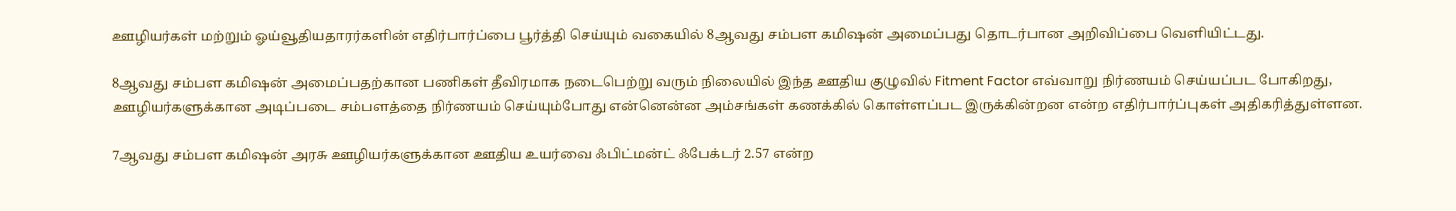ஊழியர்கள் மற்றும் ஓய்வூதியதாரர்களின் எதிர்பார்ப்பை பூர்த்தி செய்யும் வகையில் 8ஆவது சம்பள கமிஷன் அமைப்பது தொடர்பான அறிவிப்பை வெளியிட்டது.

8ஆவது சம்பள கமிஷன் அமைப்பதற்கான பணிகள் தீவிரமாக நடைபெற்று வரும் நிலையில் இந்த ஊதிய குழுவில் Fitment Factor எவ்வாறு நிர்ணயம் செய்யப்பட போகிறது, ஊழியர்களுக்கான அடிப்படை சம்பளத்தை நிர்ணயம் செய்யும்போது என்னென்ன அம்சங்கள் கணக்கில் கொள்ளப்பட இருக்கின்றன என்ற எதிர்பார்ப்புகள் அதிகரித்துள்ளன.

7ஆவது சம்பள கமிஷன் அரசு ஊழியர்களுக்கான ஊதிய உயர்வை ஃபிட்மன்ட் ஃபேக்டர் 2.57 என்ற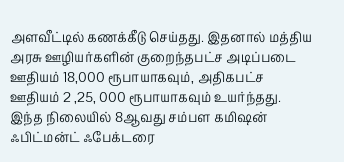அளவீட்டில் கணக்கீடு செய்தது. இதனால் மத்திய அரசு ஊழியர்களின் குறைந்தபட்ச அடிப்படை ஊதியம் 18,000 ரூபாயாகவும், அதிகபட்ச ஊதியம் 2 ,25, 000 ரூபாயாகவும் உயர்ந்தது. இந்த நிலையில் 8ஆவது சம்பள கமிஷன் ஃபிட்மன்ட் ஃபேக்டரை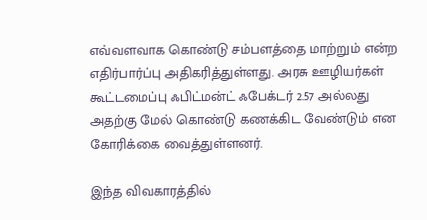எவ்வளவாக கொண்டு சம்பளத்தை மாற்றும் என்ற எதிர்பார்ப்பு அதிகரித்துள்ளது. அரசு ஊழியர்கள் கூட்டமைப்பு ஃபிட்மன்ட் ஃபேக்டர் 2.57 அல்லது அதற்கு மேல் கொண்டு கணக்கிட வேண்டும் என கோரிக்கை வைத்துள்ளனர்.

இந்த விவகாரத்தில்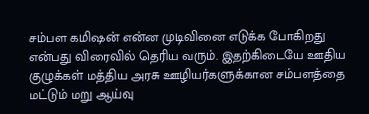சம்பள கமிஷன் என்ன முடிவினை எடுக்க போகிறது என்பது விரைவில் தெரிய வரும். இதற்கிடையே ஊதிய குழுக்கள் மத்திய அரசு ஊழியர்களுக்கான சம்பளத்தை மட்டும் மறு ஆய்வு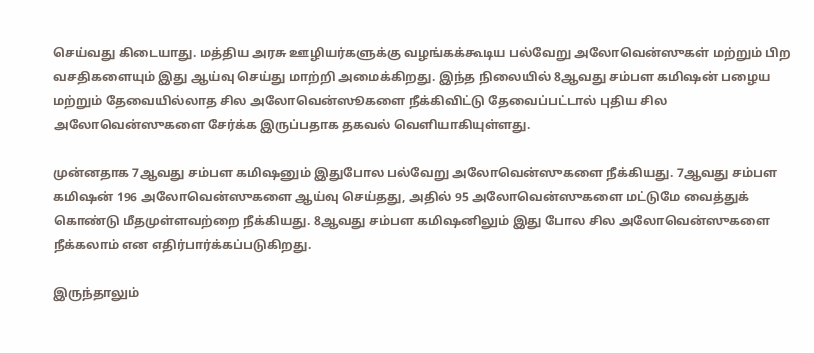செய்வது கிடையாது. மத்திய அரசு ஊழியர்களுக்கு வழங்கக்கூடிய பல்வேறு அலோவென்ஸுகள் மற்றும் பிற வசதிகளையும் இது ஆய்வு செய்து மாற்றி அமைக்கிறது. இந்த நிலையில் 8ஆவது சம்பள கமிஷன் பழைய மற்றும் தேவையில்லாத சில அலோவென்ஸூகளை நீக்கிவிட்டு தேவைப்பட்டால் புதிய சில அலோவென்ஸுகளை சேர்க்க இருப்பதாக தகவல் வெளியாகியுள்ளது.

முன்னதாக 7ஆவது சம்பள கமிஷனும் இதுபோல பல்வேறு அலோவென்ஸுகளை நீக்கியது. 7ஆவது சம்பள கமிஷன் 196 அலோவென்ஸுகளை ஆய்வு செய்தது, அதில் 95 அலோவென்ஸுகளை மட்டுமே வைத்துக் கொண்டு மீதமுள்ளவற்றை நீக்கியது. 8ஆவது சம்பள கமிஷனிலும் இது போல சில அலோவென்ஸுகளை நீக்கலாம் என எதிர்பார்க்கப்படுகிறது.

இருந்தாலும்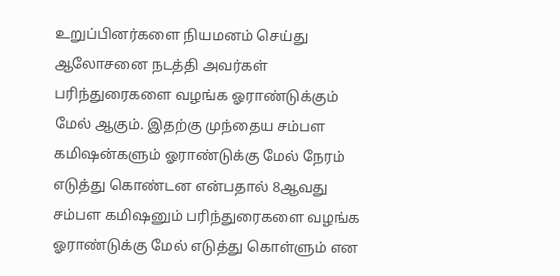உறுப்பினர்களை நியமனம் செய்து ஆலோசனை நடத்தி அவர்கள் பரிந்துரைகளை வழங்க ஓராண்டுக்கும் மேல் ஆகும். இதற்கு முந்தைய சம்பள கமிஷன்களும் ஓராண்டுக்கு மேல் நேரம் எடுத்து கொண்டன என்பதால் 8ஆவது சம்பள கமிஷனும் பரிந்துரைகளை வழங்க ஓராண்டுக்கு மேல் எடுத்து கொள்ளும் என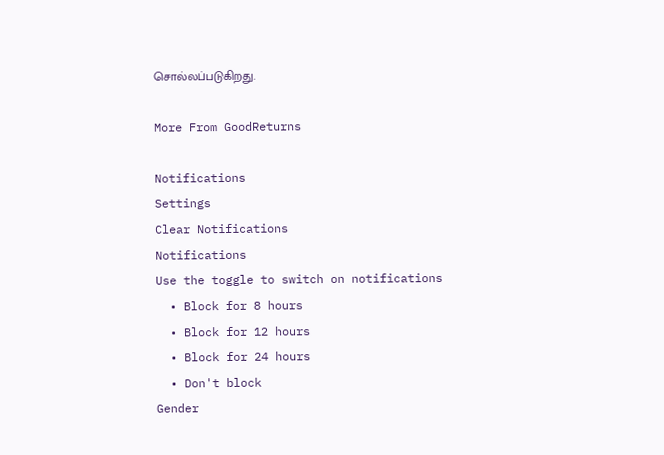சொல்லப்படுகிறது.

More From GoodReturns

Notifications
Settings
Clear Notifications
Notifications
Use the toggle to switch on notifications
  • Block for 8 hours
  • Block for 12 hours
  • Block for 24 hours
  • Don't block
Gender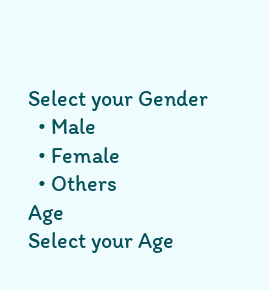Select your Gender
  • Male
  • Female
  • Others
Age
Select your Age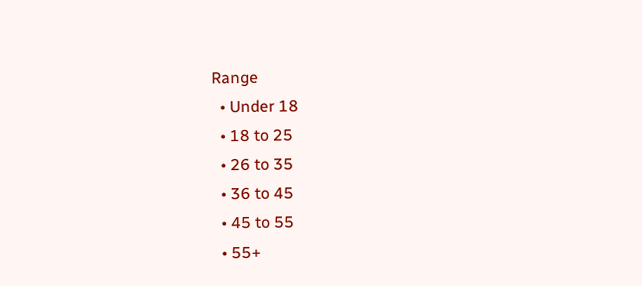Range
  • Under 18
  • 18 to 25
  • 26 to 35
  • 36 to 45
  • 45 to 55
  • 55+